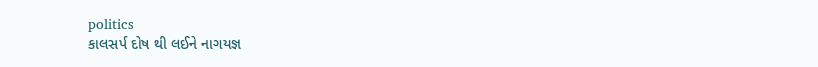politics
કાલસર્પ દોષ થી લઈને નાગયજ્ઞ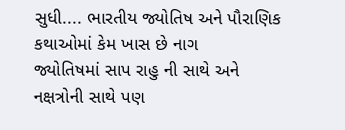સુધી.... ભારતીય જ્યોતિષ અને પૌરાણિક કથાઓમાં કેમ ખાસ છે નાગ
જ્યોતિષમાં સાપ રાહુ ની સાથે અને નક્ષત્રોની સાથે પણ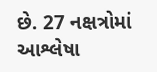છે. 27 નક્ષત્રોમાં આશ્લેષા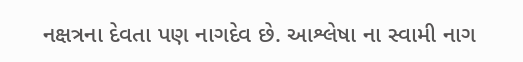નક્ષત્રના દેવતા પણ નાગદેવ છે. આશ્લેષા ના સ્વામી નાગ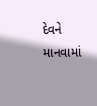દેવને માનવામાં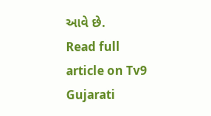આવે છે.
Read full article on Tv9 Gujarati